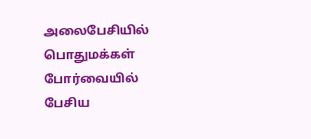அலைபேசியில் பொதுமக்கள் போர்வையில் பேசிய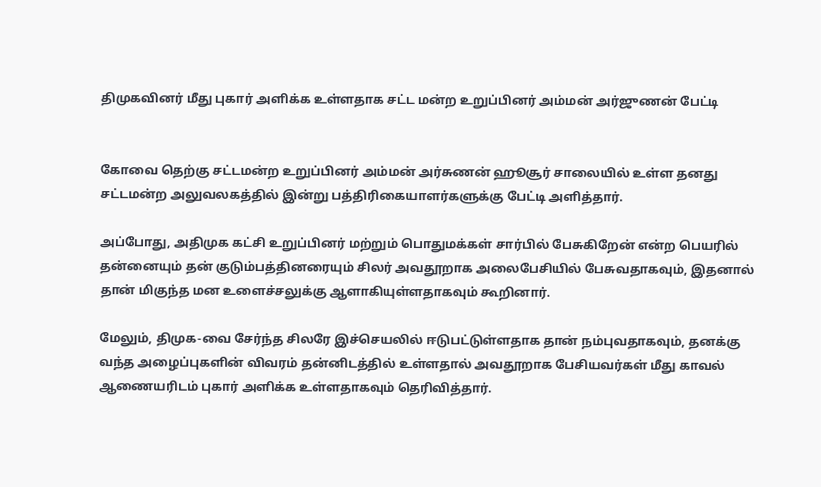திமுகவினர் மீது புகார் அளிக்க உள்ளதாக சட்ட மன்ற உறுப்பினர் அம்மன் அர்ஜுணன் பேட்டி


கோவை தெற்கு சட்டமன்ற உறுப்பினர் அம்மன் அர்சுணன் ஹூசூர் சாலையில் உள்ள தனது சட்டமன்ற அலுவலகத்தில் இன்று பத்திரிகையாளர்களுக்கு பேட்டி அளித்தார்.

அப்போது, அதிமுக கட்சி உறுப்பினர் மற்றும் பொதுமக்கள் சார்பில் பேசுகிறேன் என்ற பெயரில் தன்னையும் தன் குடும்பத்தினரையும் சிலர் அவதூறாக அலைபேசியில் பேசுவதாகவும், இதனால் தான் மிகுந்த மன உளைச்சலுக்கு ஆளாகியுள்ளதாகவும் கூறினார்.

மேலும், திமுக-வை சேர்ந்த சிலரே இச்செயலில் ஈடுபட்டுள்ளதாக தான் நம்புவதாகவும், தனக்கு வந்த அழைப்புகளின் விவரம் தன்னிடத்தில் உள்ளதால் அவதூறாக பேசியவர்கள் மீது காவல் ஆணையரிடம் புகார் அளிக்க உள்ளதாகவும் தெரிவித்தார்.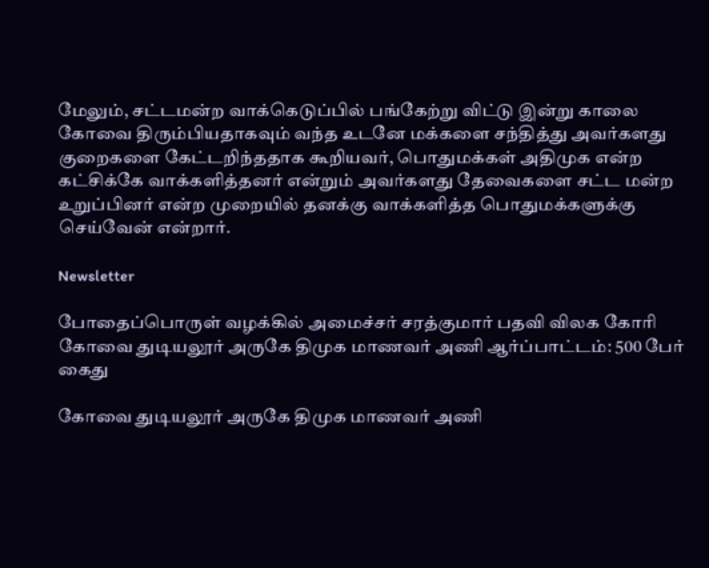மேலும், சட்டமன்ற வாக்கெடுப்பில் பங்கேற்று விட்டு இன்று காலை கோவை திரும்பியதாகவும் வந்த உடனே மக்களை சந்தித்து அவர்களது குறைகளை கேட்டறிந்ததாக கூறியவர், பொதுமக்கள் அதிமுக என்ற கட்சிக்கே வாக்களித்தனர் என்றும் அவர்களது தேவைகளை சட்ட மன்ற உறுப்பினர் என்ற முறையில் தனக்கு வாக்களித்த பொதுமக்களுக்கு செய்வேன் என்றார்.

Newsletter

போதைப்பொருள் வழக்கில் அமைச்சர் சரத்குமார் பதவி விலக கோரி கோவை துடியலூர் அருகே திமுக மாணவர் அணி ஆர்ப்பாட்டம்: 500 பேர் கைது

கோவை துடியலூர் அருகே திமுக மாணவர் அணி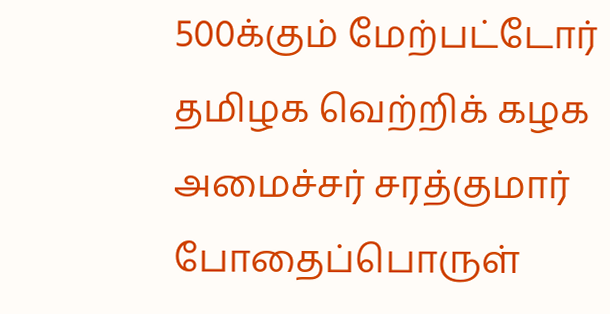500க்கும் மேற்பட்டோர் தமிழக வெற்றிக் கழக அமைச்சர் சரத்குமார் போதைப்பொருள்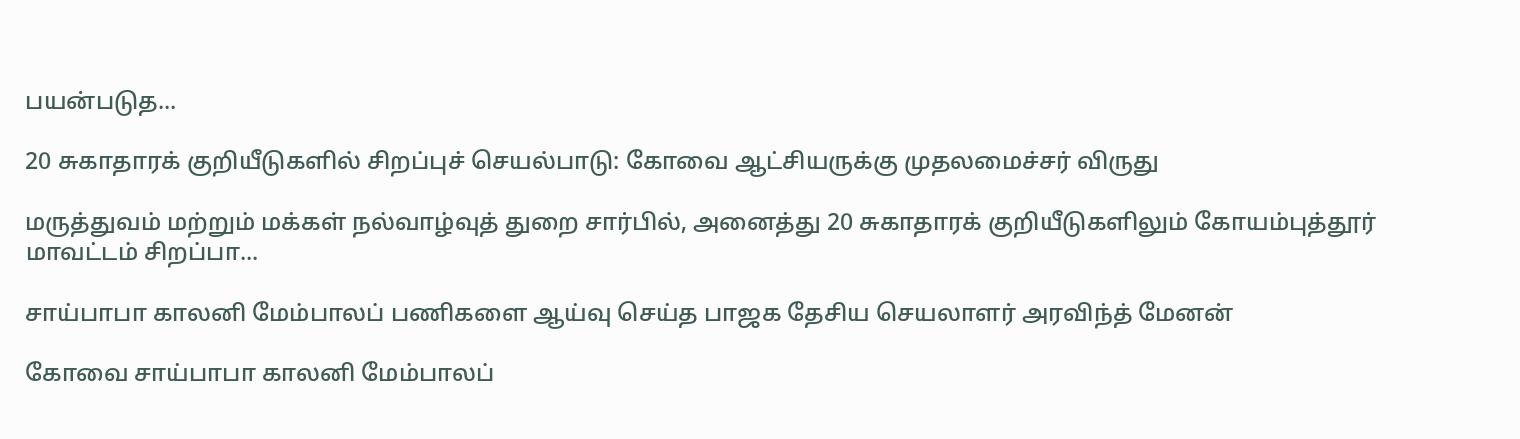பயன்படுத...

20 சுகாதாரக் குறியீடுகளில் சிறப்புச் செயல்பாடு: கோவை ஆட்சியருக்கு முதலமைச்சர் விருது

மருத்துவம் மற்றும் மக்கள் நல்வாழ்வுத் துறை சார்பில், அனைத்து 20 சுகாதாரக் குறியீடுகளிலும் கோயம்புத்தூர் மாவட்டம் சிறப்பா...

சாய்பாபா காலனி மேம்பாலப் பணிகளை ஆய்வு செய்த பாஜக தேசிய செயலாளர் அரவிந்த் மேனன்

கோவை சாய்பாபா காலனி மேம்பாலப்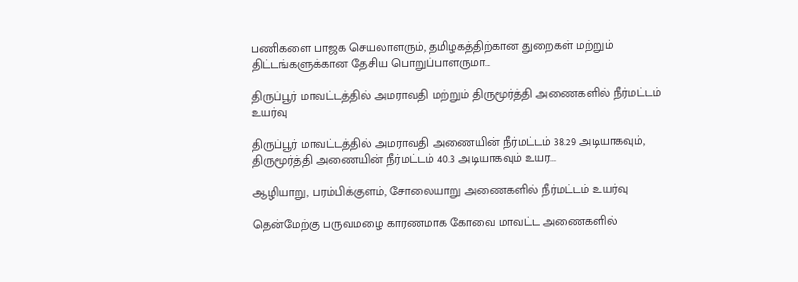பணிகளை பாஜக செயலாளரும், தமிழகத்திற்கான துறைகள் மற்றும் திட்டங்களுக்கான தேசிய பொறுப்பாளருமா...

திருப்பூர் மாவட்டத்தில் அமராவதி மற்றும் திருமூர்த்தி அணைகளில் நீர்மட்டம் உயர்வு

திருப்பூர் மாவட்டத்தில் அமராவதி அணையின் நீர்மட்டம் 38.29 அடியாகவும், திருமூர்த்தி அணையின் நீர்மட்டம் 40.3 அடியாகவும் உயர...

ஆழியாறு, பரம்பிக்குளம், சோலையாறு அணைகளில் நீர்மட்டம் உயர்வு

தென்மேற்கு பருவமழை காரணமாக கோவை மாவட்ட அணைகளில்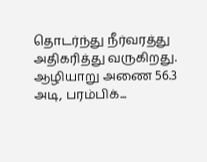தொடர்ந்து நீர்வரத்து அதிகரித்து வருகிறது. ஆழியாறு அணை 56.3 அடி, பரம்பிக்...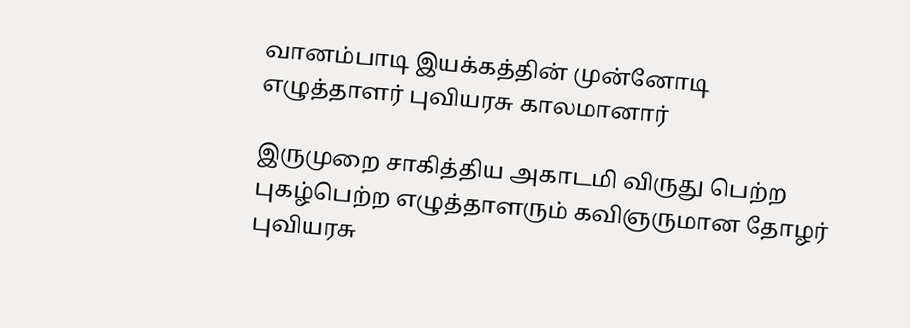வானம்பாடி இயக்கத்தின் முன்னோடி எழுத்தாளர் புவியரசு காலமானார்

இருமுறை சாகித்திய அகாடமி விருது பெற்ற புகழ்பெற்ற எழுத்தாளரும் கவிஞருமான தோழர் புவியரசு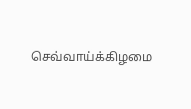செவ்வாய்க்கிழமை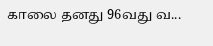காலை தனது 96வது வ...